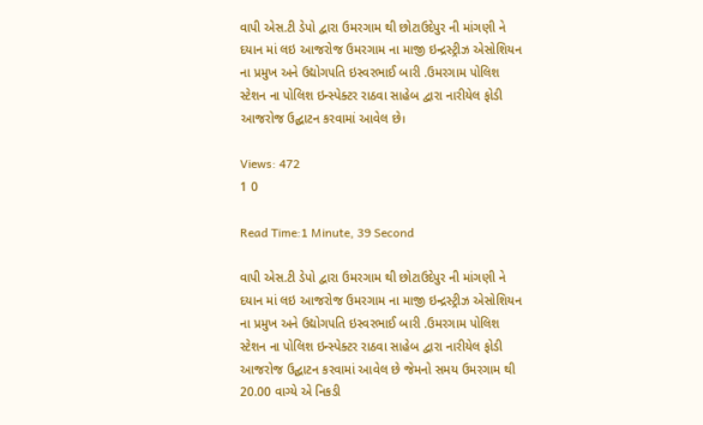વાપી એસ.ટી ડેપો દ્વારા ઉમરગામ થી છોટાઉદેપુર ની માંગણી ને દયાન માં લઇ આજરોજ ઉમરગામ ના માજી ઇન્દ્રસ્ટ્રીઝ એસોશિયન ના પ્રમુખ અને ઉદ્યોગપતિ ઇસ્વરભાઈ બારી .ઉમરગામ પોલિશ સ્ટેશન ના પોલિશ ઇન્સ્પેક્ટર રાઠવા સાહેબ દ્વારા નારીયેલ ફોડી આજરોજ ઉદ્ઘાટન કરવામાં આવેલ છે।

Views: 472
1 0

Read Time:1 Minute, 39 Second

વાપી એસ.ટી ડેપો દ્વારા ઉમરગામ થી છોટાઉદેપુર ની માંગણી ને દયાન માં લઇ આજરોજ ઉમરગામ ના માજી ઇન્દ્રસ્ટ્રીઝ એસોશિયન ના પ્રમુખ અને ઉદ્યોગપતિ ઇસ્વરભાઈ બારી .ઉમરગામ પોલિશ સ્ટેશન ના પોલિશ ઇન્સ્પેક્ટર રાઠવા સાહેબ દ્વારા નારીયેલ ફોડી આજરોજ ઉદ્ઘાટન કરવામાં આવેલ છે જેમનો સમય ઉમરગામ થી 20.00 વાગ્યે એ નિકડી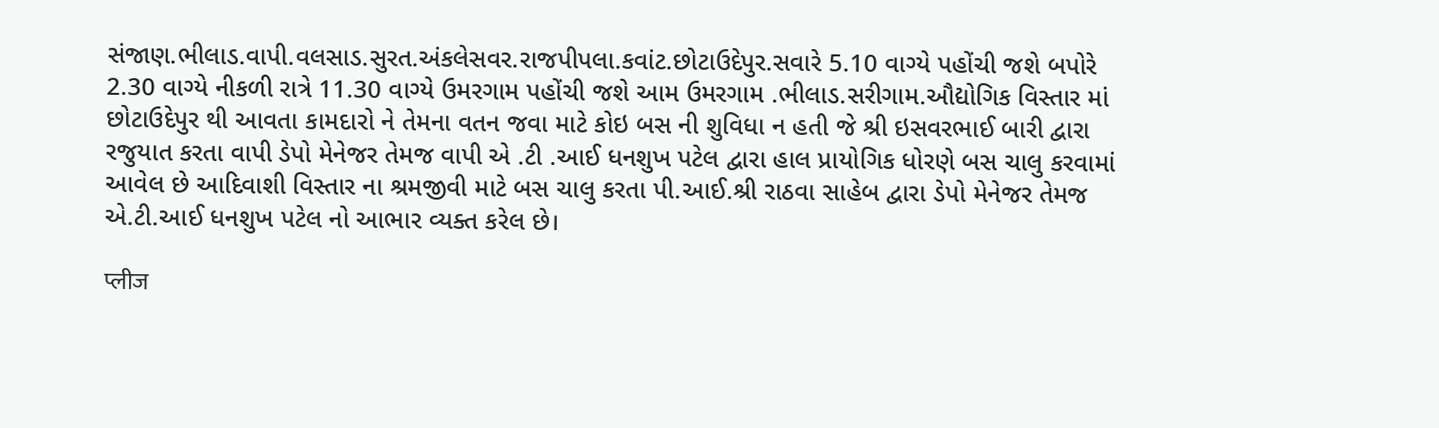સંજાણ.ભીલાડ.વાપી.વલસાડ.સુરત.અંકલેસવર.રાજપીપલા.કવાંટ.છોટાઉદેપુર.સવારે 5.10 વાગ્યે પહોંચી જશે બપોરે 2.30 વાગ્યે નીકળી રાત્રે 11.30 વાગ્યે ઉમરગામ પહોંચી જશે આમ ઉમરગામ .ભીલાડ.સરીગામ.ઔદ્યોગિક વિસ્તાર માં છોટાઉદેપુર થી આવતા કામદારો ને તેમના વતન જવા માટે કોઇ બસ ની શુવિધા ન હતી જે શ્રી ઇસવરભાઈ બારી દ્વારા રજુયાત કરતા વાપી ડેપો મેનેજર તેમજ વાપી એ .ટી .આઈ ધનશુખ પટેલ દ્વારા હાલ પ્રાયોગિક ધોરણે બસ ચાલુ કરવામાં આવેલ છે આદિવાશી વિસ્તાર ના શ્રમજીવી માટે બસ ચાલુ કરતા પી.આઈ.શ્રી રાઠવા સાહેબ દ્વારા ડેપો મેનેજર તેમજ એ.ટી.આઈ ધનશુખ પટેલ નો આભાર વ્યક્ત કરેલ છે।

प्लीज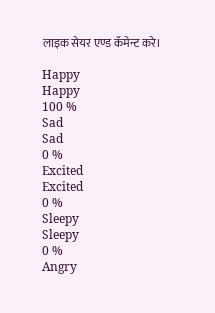लाइक सेयर एण्ड कॅमेन्ट करे।

Happy
Happy
100 %
Sad
Sad
0 %
Excited
Excited
0 %
Sleepy
Sleepy
0 %
Angry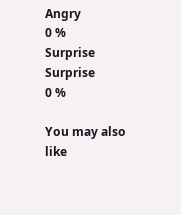Angry
0 %
Surprise
Surprise
0 %

You may also like